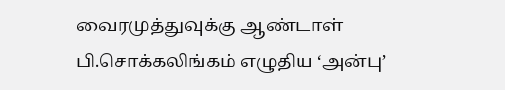வைரமுத்துவுக்கு ஆண்டாள் பி.சொக்கலிங்கம் எழுதிய ‘அன்பு’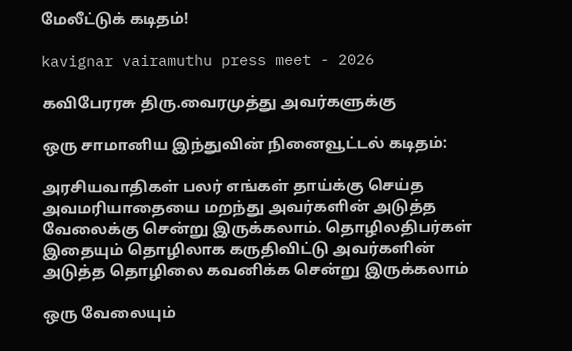மேலீட்டுக் கடிதம்!

kavignar vairamuthu press meet - 2026

கவிபேரரசு திரு.வைரமுத்து அவர்களுக்கு

ஒரு சாமானிய இந்துவின் நினைவூட்டல் கடிதம்:

அரசியவாதிகள் பலர் எங்கள் தாய்க்கு செய்த அவமரியாதையை மறந்து அவர்களின் அடுத்த வேலைக்கு சென்று இருக்கலாம். தொழிலதிபர்கள் இதையும் தொழிலாக கருதிவிட்டு அவர்களின் அடுத்த தொழிலை கவனிக்க சென்று இருக்கலாம்

ஒரு வேலையும்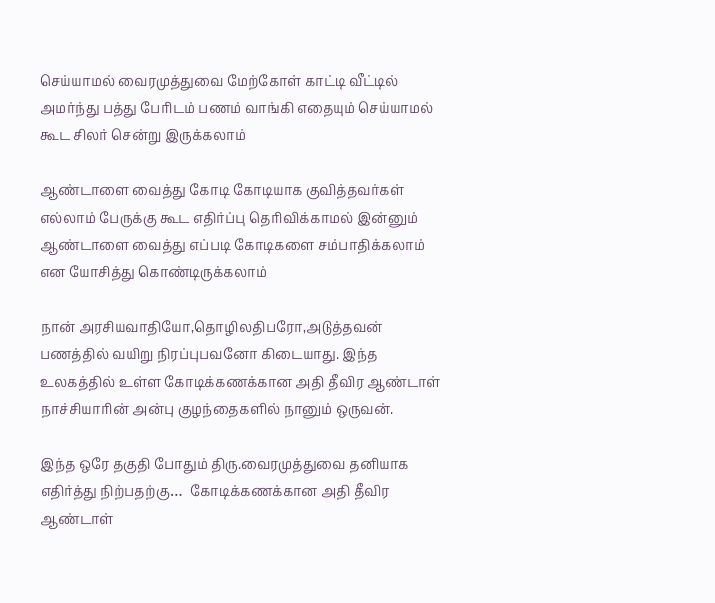செய்யாமல் வைரமுத்துவை மேற்கோள் காட்டி வீட்டில் அமர்ந்து பத்து பேரிடம் பணம் வாங்கி எதையும் செய்யாமல் கூட சிலர் சென்று இருக்கலாம்

ஆண்டாளை வைத்து கோடி கோடியாக குவித்தவர்கள் எல்லாம் பேருக்கு கூட எதிர்ப்பு தெரிவிக்காமல் இன்னும் ஆண்டாளை வைத்து எப்படி கோடிகளை சம்பாதிக்கலாம் என யோசித்து கொண்டிருக்கலாம்

நான் அரசியவாதியோ,தொழிலதிபரோ,அடுத்தவன் பணத்தில் வயிறு நிரப்புபவனோ கிடையாது. இந்த உலகத்தில் உள்ள கோடிக்கணக்கான அதி தீவிர ஆண்டாள் நாச்சியாரின் அன்பு குழந்தைகளில் நானும் ஒருவன்.

இந்த ஒரே தகுதி போதும் திரு.வைரமுத்துவை தனியாக எதிர்த்து நிற்பதற்கு…  கோடிக்கணக்கான அதி தீவிர ஆண்டாள்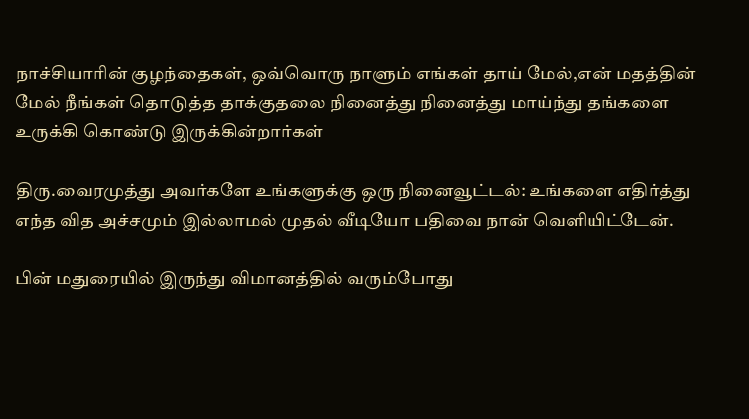நாச்சியாரின் குழந்தைகள், ஒவ்வொரு நாளும் எங்கள் தாய் மேல்,என் மதத்தின் மேல் நீங்கள் தொடுத்த தாக்குதலை நினைத்து நினைத்து மாய்ந்து தங்களை உருக்கி கொண்டு இருக்கின்றார்கள்

திரு.வைரமுத்து அவர்களே உங்களுக்கு ஒரு நினைவூட்டல்: உங்களை எதிர்த்து எந்த வித அச்சமும் இல்லாமல் முதல் வீடியோ பதிவை நான் வெளியிட்டேன்.

பின் மதுரையில் இருந்து விமானத்தில் வரும்போது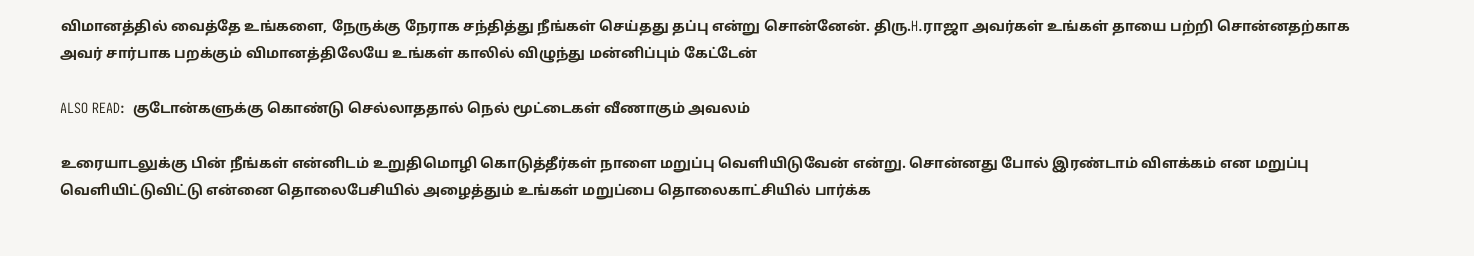விமானத்தில் வைத்தே உங்களை, நேருக்கு நேராக சந்தித்து நீங்கள் செய்தது தப்பு என்று சொன்னேன். திரு.H.ராஜா அவர்கள் உங்கள் தாயை பற்றி சொன்னதற்காக அவர் சார்பாக பறக்கும் விமானத்திலேயே உங்கள் காலில் விழுந்து மன்னிப்பும் கேட்டேன்

ALSO READ:  குடோன்களுக்கு கொண்டு செல்லாததால் நெல் மூட்டைகள் வீணாகும் அவலம்

உரையாடலுக்கு பின் நீங்கள் என்னிடம் உறுதிமொழி கொடுத்தீர்கள் நாளை மறுப்பு வெளியிடுவேன் என்று. சொன்னது போல் இரண்டாம் விளக்கம் என மறுப்பு வெளியிட்டுவிட்டு என்னை தொலைபேசியில் அழைத்தும் உங்கள் மறுப்பை தொலைகாட்சியில் பார்க்க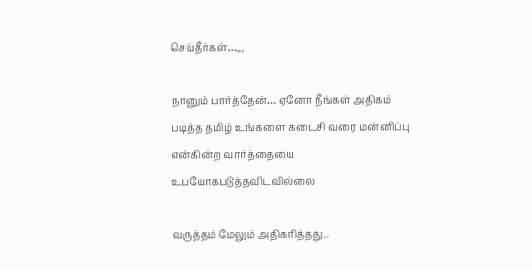செய்தீர்கள்…,,,

நானும் பார்த்தேன்… ஏனோ நீங்கள் அதிகம் படித்த தமிழ் உங்களை கடைசி வரை மன்னிப்பு என்கின்ற வார்த்தையை உபயோகபடுத்தவிடவில்லை

வருத்தம் மேலும் அதிகரித்தது..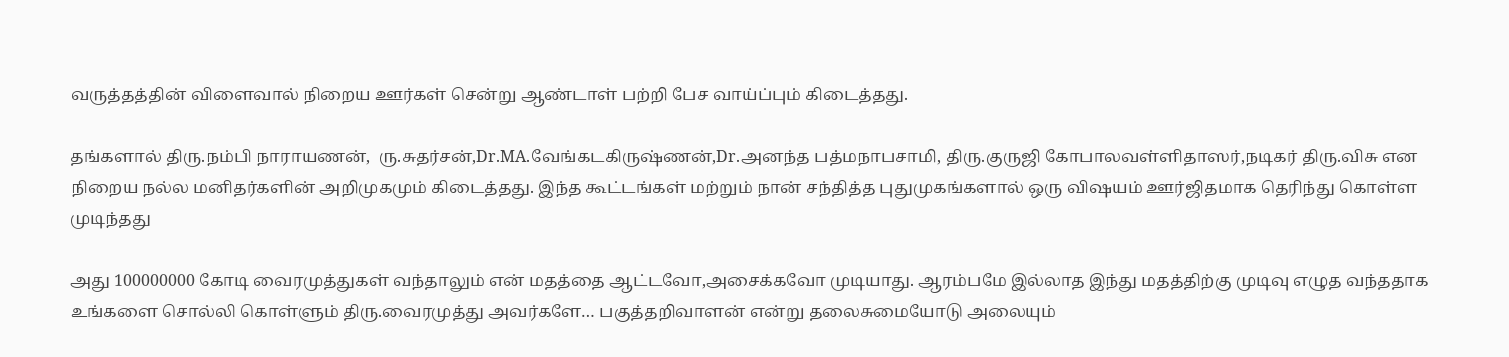வருத்தத்தின் விளைவால் நிறைய ஊர்கள் சென்று ஆண்டாள் பற்றி பேச வாய்ப்பும் கிடைத்தது.

தங்களால் திரு.நம்பி நாராயணன்,  ரு.சுதர்சன்,Dr.MA.வேங்கடகிருஷ்ணன்,Dr.அனந்த பத்மநாபசாமி, திரு.குருஜி கோபாலவள்ளிதாஸர்,நடிகர் திரு.விசு என நிறைய நல்ல மனிதர்களின் அறிமுகமும் கிடைத்தது. இந்த கூட்டங்கள் மற்றும் நான் சந்தித்த புதுமுகங்களால் ஒரு விஷயம் ஊர்ஜிதமாக தெரிந்து கொள்ள முடிந்தது

அது 100000000 கோடி வைரமுத்துகள் வந்தாலும் என் மதத்தை ஆட்டவோ,அசைக்கவோ முடியாது. ஆரம்பமே இல்லாத இந்து மதத்திற்கு முடிவு எழுத வந்ததாக உங்களை சொல்லி கொள்ளும் திரு.வைரமுத்து அவர்களே… பகுத்தறிவாளன் என்று தலைசுமையோடு அலையும்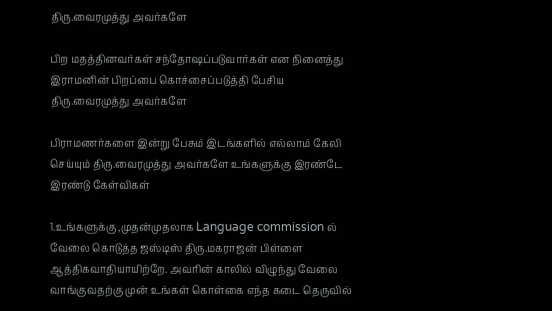திரு.வைரமுத்து அவர்களே

பிற மதத்தினவர்கள் சந்தோஷப்படுவார்கள் என நினைத்து இராமனின் பிறப்பை கொச்சைப்படுத்தி பேசிய திரு.வைரமுத்து அவர்களே

பிராமணர்களை இன்று பேசும் இடங்களில் எல்லாம் கேலி செய்யும் திரு.வைரமுத்து அவர்களே உங்களுக்கு இரண்டே இரண்டு கேள்விகள்

1.உங்களுக்கு ,முதன்முதலாக Language commission ல் வேலை கொடுத்த ஜஸ்டிஸ் திரு.மகராஜன் பிள்ளை ஆத்திகவாதியாயிற்றே. அவரின் காலில் விழுந்து வேலை வாங்குவதற்கு முன் உங்கள் கொள்கை எந்த கடை தெருவில்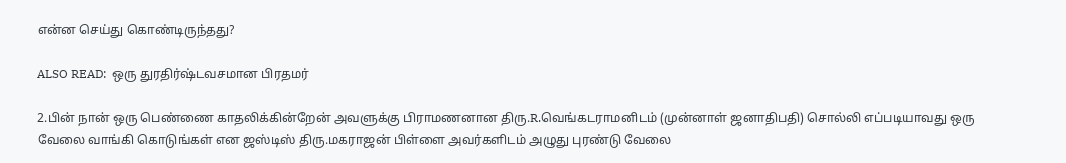என்ன செய்து கொண்டிருந்தது?

ALSO READ:  ஒரு துரதிர்ஷ்டவசமான பிரதமர்

2.பின் நான் ஒரு பெண்ணை காதலிக்கின்றேன் அவளுக்கு பிராமணனான திரு.R.வெங்கடராமனிடம் (முன்னாள் ஜனாதிபதி) சொல்லி எப்படியாவது ஒரு வேலை வாங்கி கொடுங்கள் என ஜஸ்டிஸ் திரு.மகராஜன் பிள்ளை அவர்களிடம் அழுது புரண்டு வேலை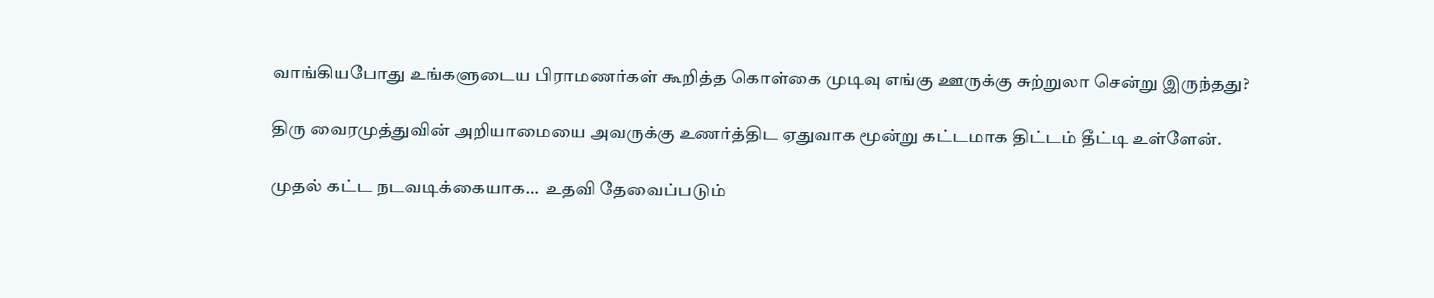வாங்கியபோது உங்களுடைய பிராமணர்கள் கூறித்த கொள்கை முடிவு எங்கு ஊருக்கு சுற்றுலா சென்று இருந்தது?

திரு வைரமுத்துவின் அறியாமையை அவருக்கு உணர்த்திட ஏதுவாக மூன்று கட்டமாக திட்டம் தீட்டி உள்ளேன்.

முதல் கட்ட நடவடிக்கையாக…  உதவி தேவைப்படும்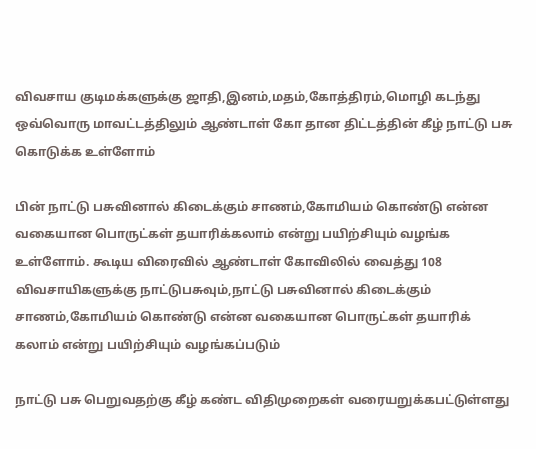விவசாய குடிமக்களுக்கு ஜாதி,இனம்,மதம்,கோத்திரம்,மொழி கடந்து ஒவ்வொரு மாவட்டத்திலும் ஆண்டாள் கோ தான திட்டத்தின் கீழ் நாட்டு பசு கொடுக்க உள்ளோம்

பின் நாட்டு பசுவினால் கிடைக்கும் சாணம்,கோமியம் கொண்டு என்ன வகையான பொருட்கள் தயாரிக்கலாம் என்று பயிற்சியும் வழங்க உள்ளோம். கூடிய விரைவில் ஆண்டாள் கோவிலில் வைத்து 108 விவசாயிகளுக்கு நாட்டுபசுவும்,நாட்டு பசுவினால் கிடைக்கும் சாணம்,கோமியம் கொண்டு என்ன வகையான பொருட்கள் தயாரிக் கலாம் என்று பயிற்சியும் வழங்கப்படும்

நாட்டு பசு பெறுவதற்கு கீழ் கண்ட விதிமுறைகள் வரையறுக்கபட்டுள்ளது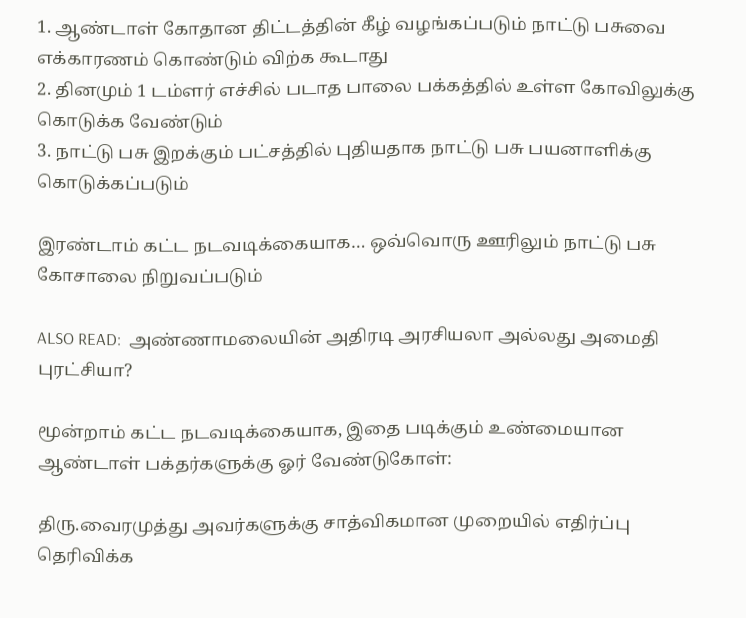1. ஆண்டாள் கோதான திட்டத்தின் கீழ் வழங்கப்படும் நாட்டு பசுவை எக்காரணம் கொண்டும் விற்க கூடாது
2. தினமும் 1 டம்ளர் எச்சில் படாத பாலை பக்கத்தில் உள்ள கோவிலுக்கு கொடுக்க வேண்டும்
3. நாட்டு பசு இறக்கும் பட்சத்தில் புதியதாக நாட்டு பசு பயனாளிக்கு கொடுக்கப்படும்

இரண்டாம் கட்ட நடவடிக்கையாக… ஒவ்வொரு ஊரிலும் நாட்டு பசு கோசாலை நிறுவப்படும்

ALSO READ:  அண்ணாமலையின் அதிரடி அரசியலா அல்லது அமைதி புரட்சியா?

மூன்றாம் கட்ட நடவடிக்கையாக, இதை படிக்கும் உண்மையான ஆண்டாள் பக்தர்களுக்கு ஓர் வேண்டுகோள்:

திரு.வைரமுத்து அவர்களுக்கு சாத்விகமான முறையில் எதிர்ப்பு தெரிவிக்க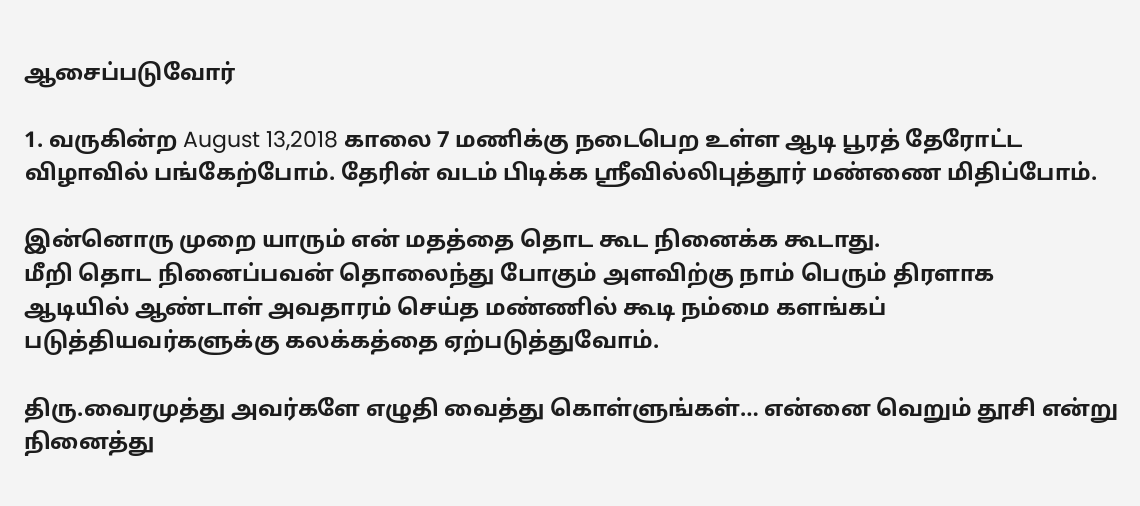ஆசைப்படுவோர்

1. வருகின்ற August 13,2018 காலை 7 மணிக்கு நடைபெற உள்ள ஆடி பூரத் தேரோட்ட விழாவில் பங்கேற்போம். தேரின் வடம் பிடிக்க ஸ்ரீவில்லிபுத்தூர் மண்ணை மிதிப்போம்.

இன்னொரு முறை யாரும் என் மதத்தை தொட கூட நினைக்க கூடாது.
மீறி தொட நினைப்பவன் தொலைந்து போகும் அளவிற்கு நாம் பெரும் திரளாக
ஆடியில் ஆண்டாள் அவதாரம் செய்த மண்ணில் கூடி நம்மை களங்கப் படுத்தியவர்களுக்கு கலக்கத்தை ஏற்படுத்துவோம்.

திரு.வைரமுத்து அவர்களே எழுதி வைத்து கொள்ளுங்கள்… என்னை வெறும் தூசி என்று நினைத்து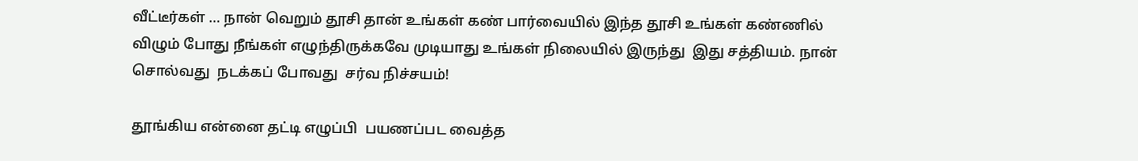வீட்டீர்கள் … நான் வெறும் தூசி தான் உங்கள் கண் பார்வையில் இந்த தூசி உங்கள் கண்ணில் விழும் போது நீங்கள் எழுந்திருக்கவே முடியாது உங்கள் நிலையில் இருந்து  இது சத்தியம். நான் சொல்வது  நடக்கப் போவது  சர்வ நிச்சயம்!

தூங்கிய என்னை தட்டி எழுப்பி  பயணப்பட வைத்த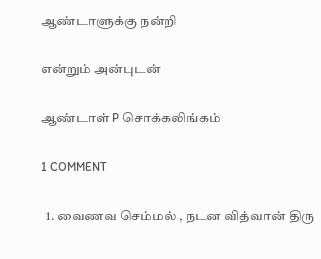ஆண்டாளுக்கு நன்றி

என்றும் அன்புடன்

ஆண்டாள் P சொக்கலிங்கம்

1 COMMENT

  1. வைணவ செம்மல் , நடன வித்வான் திரு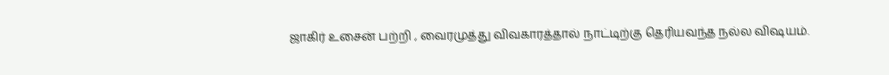ஜாகிர் உசைன் பற்றி , வைரமுத்து விவகாரத்தால் நாட்டிற்கு தெரியவந்த நல்ல விஷயம்.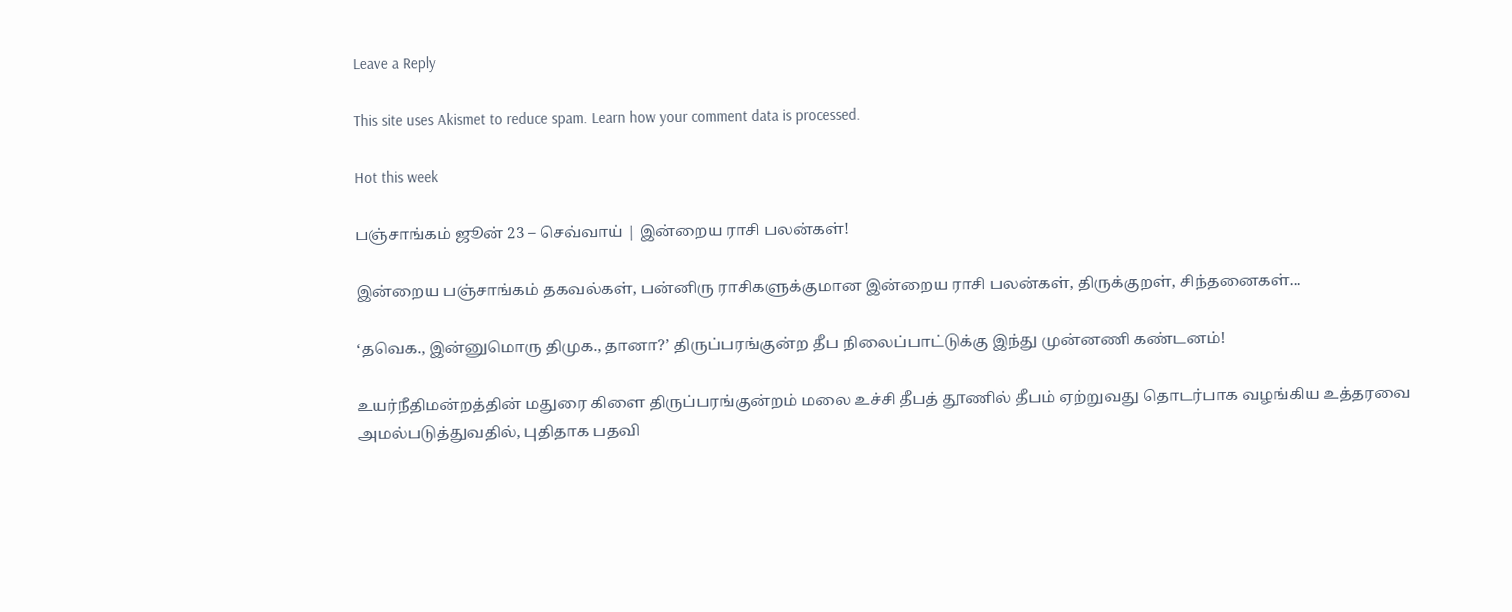Leave a Reply

This site uses Akismet to reduce spam. Learn how your comment data is processed.

Hot this week

பஞ்சாங்கம் ஜூன் 23 – செவ்வாய் | இன்றைய ராசி பலன்கள்!

இன்றைய பஞ்சாங்கம் தகவல்கள், பன்னிரு ராசிகளுக்குமான இன்றைய ராசி பலன்கள், திருக்குறள், சிந்தனைகள்...

‘தவெக., இன்னுமொரு திமுக., தானா?’ திருப்பரங்குன்ற தீப நிலைப்பாட்டுக்கு இந்து முன்னணி கண்டனம்!

உயர்நீதிமன்றத்தின் மதுரை கிளை திருப்பரங்குன்றம் மலை உச்சி தீபத் தூணில் தீபம் ஏற்றுவது தொடர்பாக வழங்கிய உத்தரவை அமல்படுத்துவதில், புதிதாக பதவி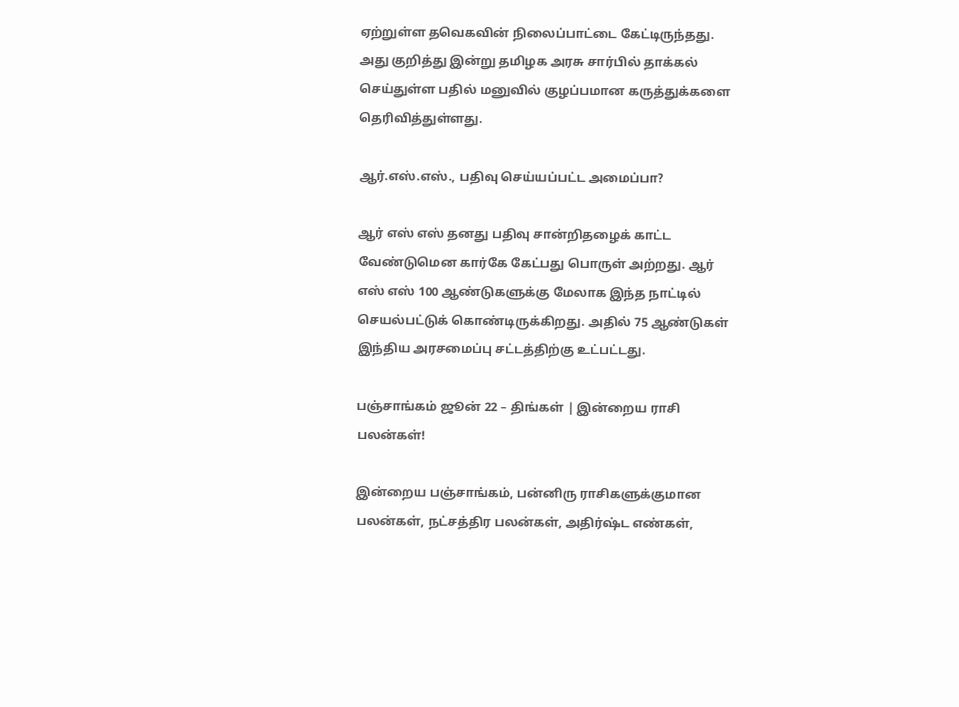ஏற்றுள்ள தவெகவின் நிலைப்பாட்டை கேட்டிருந்தது. அது குறித்து இன்று தமிழக அரசு சார்பில் தாக்கல் செய்துள்ள பதில் மனுவில் குழப்பமான கருத்துக்களை தெரிவித்துள்ளது.

ஆர்.எஸ்.எஸ்., பதிவு செய்யப்பட்ட அமைப்பா?

ஆர் எஸ் எஸ் தனது பதிவு சான்றிதழைக் காட்ட வேண்டுமென கார்கே கேட்பது பொருள் அற்றது. ஆர் எஸ் எஸ் 100 ஆண்டுகளுக்கு மேலாக இந்த நாட்டில் செயல்பட்டுக் கொண்டிருக்கிறது. அதில் 75 ஆண்டுகள் இந்திய அரசமைப்பு சட்டத்திற்கு உட்பட்டது.

பஞ்சாங்கம் ஜூன் 22 – திங்கள் | இன்றைய ராசி பலன்கள்!

இன்றைய பஞ்சாங்கம், பன்னிரு ராசிகளுக்குமான பலன்கள், நட்சத்திர பலன்கள், அதிர்ஷ்ட எண்கள்,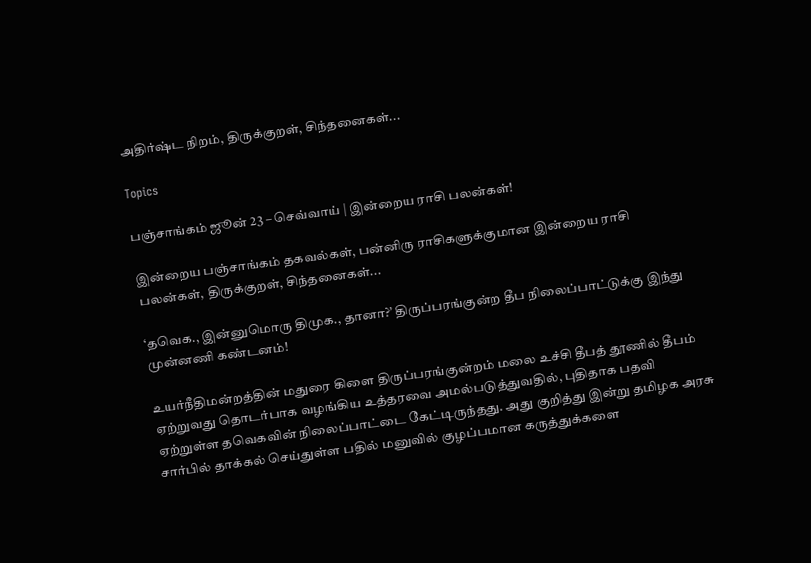அதிர்ஷ்ட நிறம், திருக்குறள், சிந்தனைகள்...

Topics

பஞ்சாங்கம் ஜூன் 23 – செவ்வாய் | இன்றைய ராசி பலன்கள்!

இன்றைய பஞ்சாங்கம் தகவல்கள், பன்னிரு ராசிகளுக்குமான இன்றைய ராசி பலன்கள், திருக்குறள், சிந்தனைகள்...

‘தவெக., இன்னுமொரு திமுக., தானா?’ திருப்பரங்குன்ற தீப நிலைப்பாட்டுக்கு இந்து முன்னணி கண்டனம்!

உயர்நீதிமன்றத்தின் மதுரை கிளை திருப்பரங்குன்றம் மலை உச்சி தீபத் தூணில் தீபம் ஏற்றுவது தொடர்பாக வழங்கிய உத்தரவை அமல்படுத்துவதில், புதிதாக பதவி ஏற்றுள்ள தவெகவின் நிலைப்பாட்டை கேட்டிருந்தது. அது குறித்து இன்று தமிழக அரசு சார்பில் தாக்கல் செய்துள்ள பதில் மனுவில் குழப்பமான கருத்துக்களை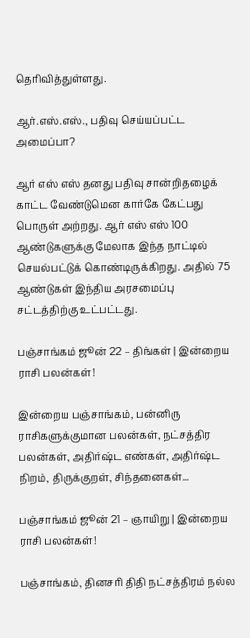தெரிவித்துள்ளது.

ஆர்.எஸ்.எஸ்., பதிவு செய்யப்பட்ட அமைப்பா?

ஆர் எஸ் எஸ் தனது பதிவு சான்றிதழைக் காட்ட வேண்டுமென கார்கே கேட்பது பொருள் அற்றது. ஆர் எஸ் எஸ் 100 ஆண்டுகளுக்கு மேலாக இந்த நாட்டில் செயல்பட்டுக் கொண்டிருக்கிறது. அதில் 75 ஆண்டுகள் இந்திய அரசமைப்பு சட்டத்திற்கு உட்பட்டது.

பஞ்சாங்கம் ஜூன் 22 – திங்கள் | இன்றைய ராசி பலன்கள்!

இன்றைய பஞ்சாங்கம், பன்னிரு ராசிகளுக்குமான பலன்கள், நட்சத்திர பலன்கள், அதிர்ஷ்ட எண்கள், அதிர்ஷ்ட நிறம், திருக்குறள், சிந்தனைகள்...

பஞ்சாங்கம் ஜூன் 21 – ஞாயிறு | இன்றைய ராசி பலன்கள்!

பஞ்சாங்கம், தினசரி திதி நட்சத்திரம் நல்ல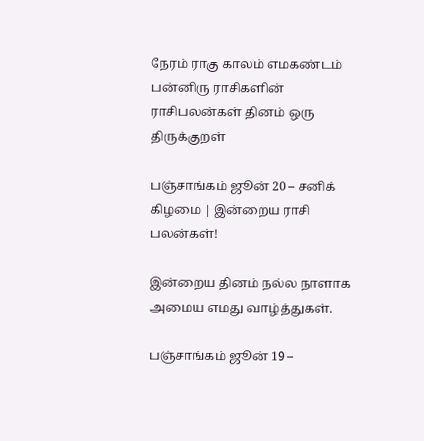நேரம் ராகு காலம் எமகண்டம் பன்னிரு ராசிகளின் ராசிபலன்கள் தினம் ஒரு திருக்குறள்

பஞ்சாங்கம் ஜூன் 20 – சனிக் கிழமை | இன்றைய ராசி பலன்கள்!

இன்றைய தினம் நல்ல நாளாக அமைய எமது வாழ்த்துகள்.

பஞ்சாங்கம் ஜூன் 19 –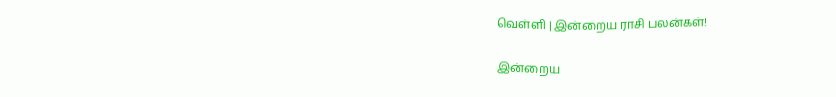வெள்ளி | இன்றைய ராசி பலன்கள்!

இன்றைய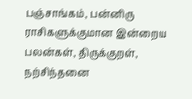பஞ்சாங்கம், பன்னிரு ராசிகளுக்குமான இன்றைய பலன்கள், திருக்குறள், நற்சிந்தனை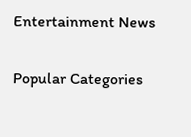Entertainment News

Popular Categories